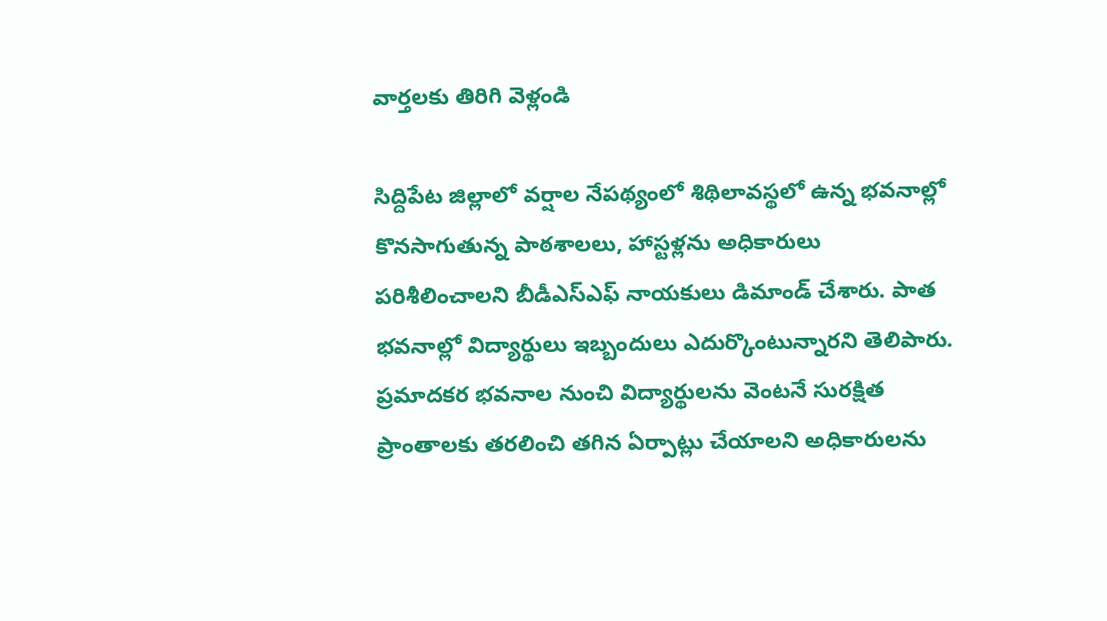వార్తలకు తిరిగి వెళ్లండి

సిద్దిపేట జిల్లాలో వర్షాల నేపథ్యంలో శిథిలావస్థలో ఉన్న భవనాల్లో కొనసాగుతున్న పాఠశాలలు, హాస్టళ్లను అధికారులు పరిశీలించాలని బీడీఎస్ఎఫ్ నాయకులు డిమాండ్ చేశారు. పాత భవనాల్లో విద్యార్థులు ఇబ్బందులు ఎదుర్కొంటున్నారని తెలిపారు.
ప్రమాదకర భవనాల నుంచి విద్యార్థులను వెంటనే సురక్షిత ప్రాంతాలకు తరలించి తగిన ఏర్పాట్లు చేయాలని అధికారులను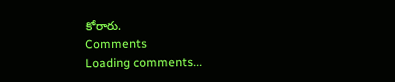కోరారు.
Comments
Loading comments...